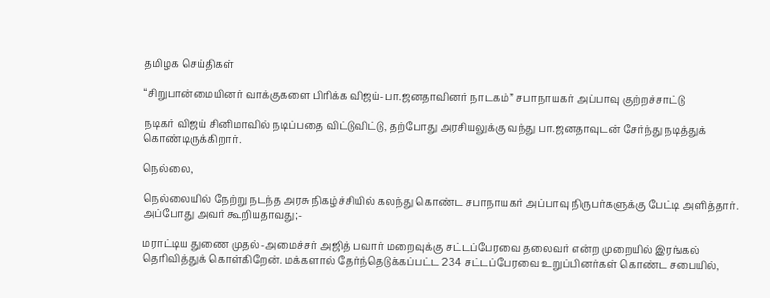தமிழக செய்திகள்

“சிறுபான்மையினர் வாக்குகளை பிரிக்க விஜய்-பா.ஜனதாவினர் நாடகம்” சபாநாயகர் அப்பாவு குற்றச்சாட்டு

நடிகர் விஜய் சினிமாவில் நடிப்பதை விட்டுவிட்டு, தற்போது அரசியலுக்கு வந்து பா.ஜனதாவுடன் சேர்ந்து நடித்துக் கொண்டிருக்கிறார்.

நெல்லை,

நெல்லையில் நேற்று நடந்த அரசு நிகழ்ச்சியில் கலந்து கொண்ட சபாநாயகர் அப்பாவு நிருபர்களுக்கு பேட்டி அளித்தார். அப்போது அவர் கூறியதாவது;-

மராட்டிய துணை முதல்-அமைச்சர் அஜித் பவார் மறைவுக்கு சட்டப்பேரவை தலைவர் என்ற முறையில் இரங்கல் தெரிவித்துக் கொள்கிறேன். மக்களால் தேர்ந்தெடுக்கப்பட்ட 234 சட்டப்பேரவை உறுப்பினர்கள் கொண்ட சபையில்,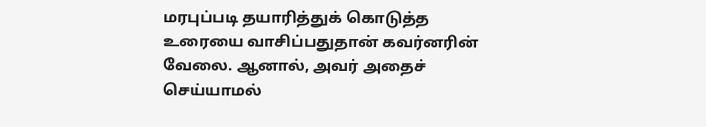மரபுப்படி தயாரித்துக் கொடுத்த உரையை வாசிப்பதுதான் கவர்னரின் வேலை. ஆனால், அவர் அதைச் செய்யாமல்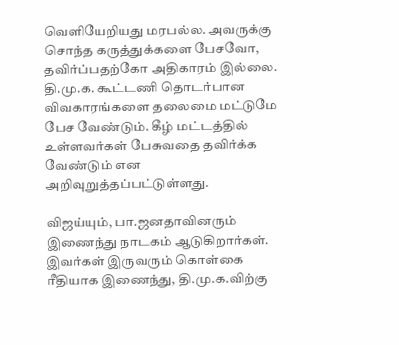வெளியேறியது மரபல்ல. அவருக்கு சொந்த கருத்துக்களை பேசவோ, தவிர்ப்பதற்கோ அதிகாரம் இல்லை. தி.மு.க. கூட்டணி தொடர்பான விவகாரங்களை தலைமை மட்டுமே பேச வேண்டும். கீழ் மட்டத்தில் உள்ளவர்கள் பேசுவதை தவிர்க்க வேண்டும் என அறிவுறுத்தப்பட்டுள்ளது.

விஜய்யும், பா.ஜனதாவினரும் இணைந்து நாடகம் ஆடுகிறார்கள். இவர்கள் இருவரும் கொள்கை ரீதியாக இணைந்து, தி.மு.க.விற்கு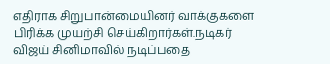எதிராக சிறுபான்மையினர் வாக்குகளை பிரிக்க முயற்சி செய்கிறார்கள்.நடிகர் விஜய் சினிமாவில் நடிப்பதை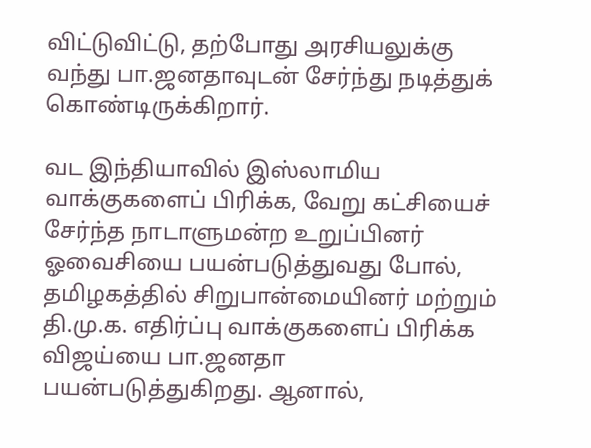விட்டுவிட்டு, தற்போது அரசியலுக்கு வந்து பா.ஜனதாவுடன் சேர்ந்து நடித்துக் கொண்டிருக்கிறார்.

வட இந்தியாவில் இஸ்லாமிய வாக்குகளைப் பிரிக்க, வேறு கட்சியைச் சேர்ந்த நாடாளுமன்ற உறுப்பினர் ஓவைசியை பயன்படுத்துவது போல், தமிழகத்தில் சிறுபான்மையினர் மற்றும் தி.மு.க. எதிர்ப்பு வாக்குகளைப் பிரிக்க விஜய்யை பா.ஜனதா பயன்படுத்துகிறது. ஆனால்,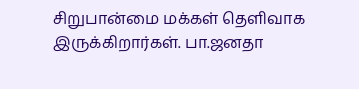சிறுபான்மை மக்கள் தெளிவாக இருக்கிறார்கள். பா.ஜனதா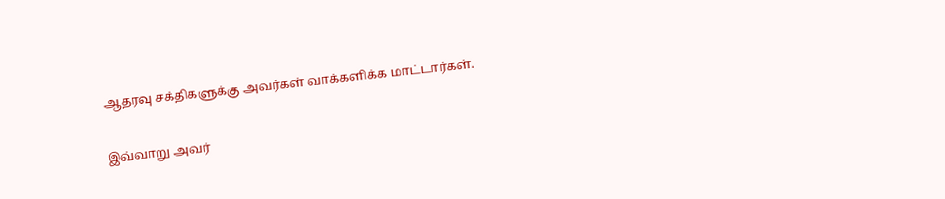ஆதரவு சக்திகளுக்கு அவர்கள் வாக்களிக்க மாட்டார்கள்.

இவ்வாறு அவர்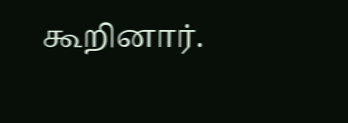கூறினார்.